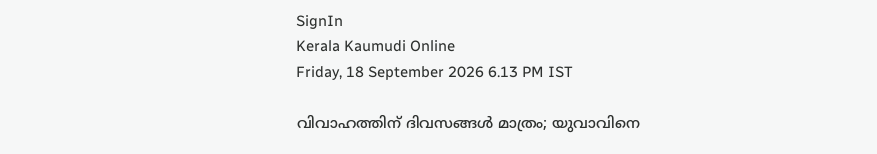SignIn
Kerala Kaumudi Online
Friday, 18 September 2026 6.13 PM IST

വിവാഹത്തിന് ദിവസങ്ങൾ മാത്രം; യുവാവിനെ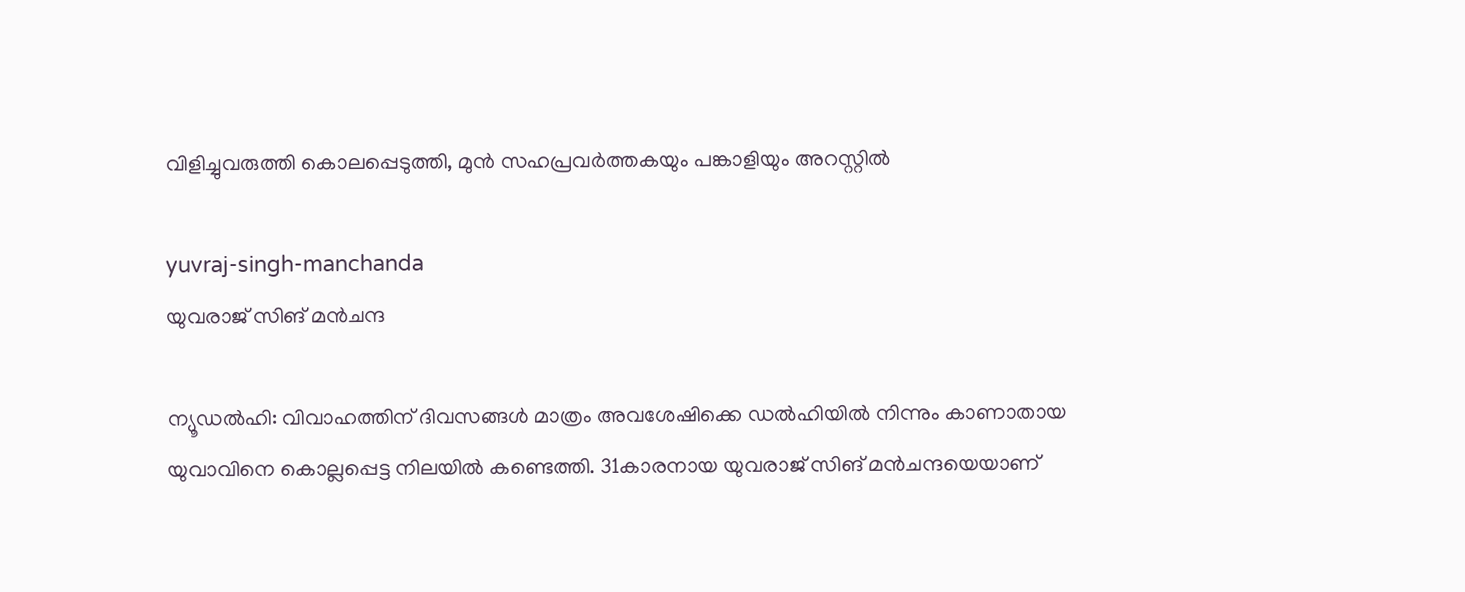വിളിച്ചുവരുത്തി കൊലപ്പെടുത്തി, മുൻ സഹപ്രവർത്തകയും പങ്കാളിയും അറസ്റ്റിൽ

yuvraj-singh-manchanda
യുവരാജ് സിങ് മൻചന്ദ

ന്യൂഡൽഹി: വിവാഹത്തിന് ദിവസങ്ങൾ മാത്രം അവശേഷിക്കെ ഡൽഹിയിൽ നിന്നും കാണാതായ യുവാവിനെ കൊല്ലപ്പെട്ട നിലയിൽ കണ്ടെത്തി. 31കാരനായ യുവരാജ് സിങ് മൻചന്ദയെയാണ്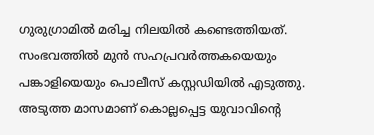ഗുരുഗ്രാമിൽ മരിച്ച നിലയിൽ കണ്ടെത്തിയത്. സംഭവത്തിൽ മുൻ സഹപ്രവർത്തകയെയും പങ്കാളിയെയും പൊലീസ് കസ്റ്റഡിയിൽ എടുത്തു. അടുത്ത മാസമാണ് കൊല്ലപ്പെട്ട യുവാവിന്റെ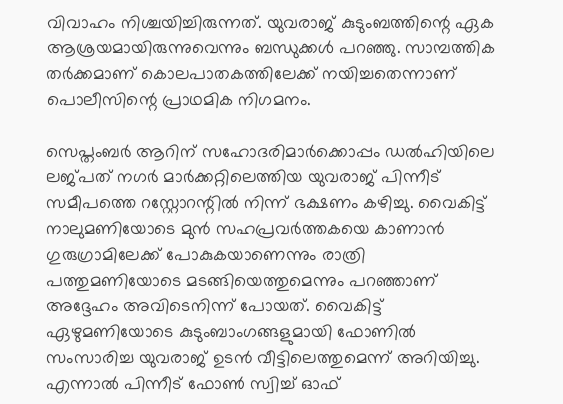വിവാഹം നിശ്ചയിച്ചിരുന്നത്. യുവരാജ് കുടുംബത്തിന്റെ ഏക ആശ്രയമായിരുന്നുവെന്നും ബന്ധുക്കൾ പറഞ്ഞു. സാമ്പത്തിക തർക്കമാണ് കൊലപാതകത്തിലേക്ക് നയിച്ചതെന്നാണ് പൊലീസിന്റെ പ്രാഥമിക നിഗമനം.

സെപ്തംബർ ആറിന് സഹോദരിമാർക്കൊപ്പം ഡൽഹിയിലെ ലജ്പത് നഗർ മാർക്കറ്റിലെത്തിയ യുവരാജ് പിന്നീട് സമീപത്തെ റസ്റ്റോറന്റിൽ നിന്ന് ഭക്ഷണം കഴിച്ചു. വൈകിട്ട് നാലുമണിയോടെ മുൻ സഹപ്രവർത്തകയെ കാണാൻ ഗുരുഗ്രാമിലേക്ക് പോകുകയാണെന്നും രാത്രി പത്തുമണിയോടെ മടങ്ങിയെത്തുമെന്നും പറഞ്ഞാണ് അദ്ദേഹം അവിടെനിന്ന് പോയത്. വൈകിട്ട് ഏഴുമണിയോടെ കുടുംബാംഗങ്ങളുമായി ഫോണിൽ സംസാരിച്ച യുവരാജ് ഉടൻ വീട്ടിലെത്തുമെന്ന് അറിയിച്ചു. എന്നാൽ പിന്നീട് ഫോൺ സ്വിച്ച് ഓഫ്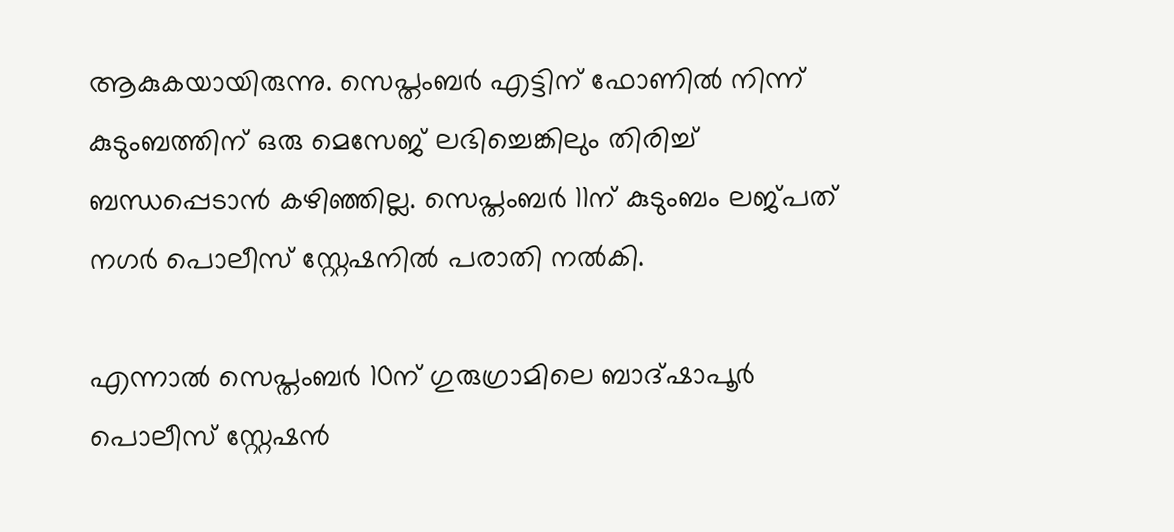ആകുകയായിരുന്നു. സെപ്തംബർ എട്ടിന് ഫോണിൽ നിന്ന് കുടുംബത്തിന് ഒരു മെസേജ് ലഭിച്ചെങ്കിലും തിരിച്ച് ബന്ധപ്പെടാൻ കഴിഞ്ഞില്ല. സെപ്തംബർ 11ന് കുടുംബം ലജ്പത് നഗർ പൊലീസ് സ്റ്റേഷനിൽ പരാതി നൽകി.

എന്നാൽ സെപ്തംബർ 10ന് ഗുരുഗ്രാമിലെ ബാദ്ഷാപൂർ പൊലീസ് സ്റ്റേഷൻ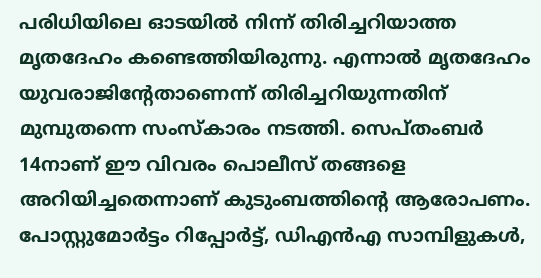പരിധിയിലെ ഓടയിൽ നിന്ന് തിരിച്ചറിയാത്ത മൃതദേഹം കണ്ടെത്തിയിരുന്നു. എന്നാൽ മൃതദേഹം യുവരാജിന്റേതാണെന്ന് തിരിച്ചറിയുന്നതിന് മുമ്പുതന്നെ സംസ്കാരം നടത്തി. സെപ്തംബർ 14നാണ് ഈ വിവരം പൊലീസ് തങ്ങളെ അറിയിച്ചതെന്നാണ് കുടുംബത്തിന്റെ ആരോപണം. പോസ്റ്റുമോർട്ടം റിപ്പോർട്ട്, ഡിഎൻഎ സാമ്പിളുകൾ,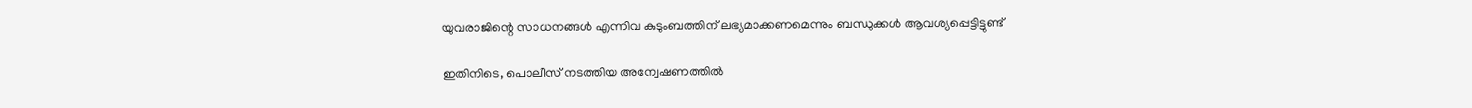യുവരാജിന്റെ സാധനങ്ങൾ എന്നിവ കുടുംബത്തിന് ലഭ്യമാക്കണമെന്നും ബന്ധുക്കൾ ആവശ്യപ്പെട്ടിട്ടുണ്ട്

ഇതിനിടെ, പൊലീസ് നടത്തിയ അന്വേഷണത്തിൽ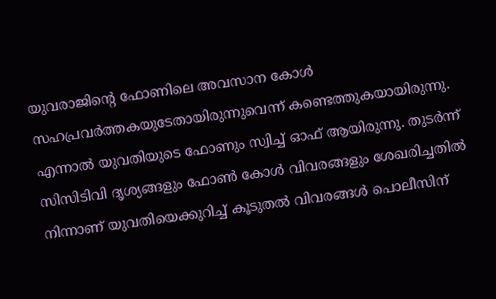യുവരാജിന്റെ ഫോണിലെ അവസാന കോൾ സഹപ്രവർത്തകയുടേതായിരുന്നുവെന്ന് കണ്ടെത്തുകയായിരുന്നു. എന്നാൽ യുവതിയുടെ ഫോണും സ്വിച്ച് ഓഫ് ആയിരുന്നു. തുടർന്ന് സിസിടിവി ദൃശ്യങ്ങളും ഫോൺ കോൾ വിവരങ്ങളും ശേഖരിച്ചതിൽ നിന്നാണ് യുവതിയെക്കുറിച്ച് കൂടുതൽ വിവരങ്ങൾ പൊലീസിന്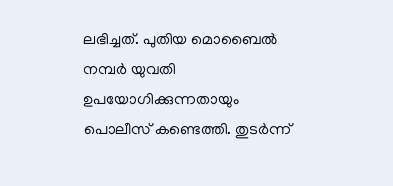ലഭിച്ചത്. പുതിയ മൊബൈൽ നമ്പർ യുവതി ഉപയോഗിക്കുന്നതായും പൊലീസ് കണ്ടെത്തി. തുടർന്ന്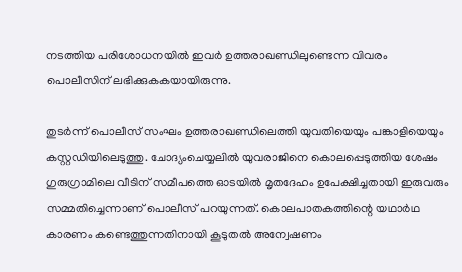നടത്തിയ പരിശോധനയിൽ ഇവ‌ർ ഉത്തരാഖണ്ഡിലുണ്ടെന്ന വിവരം പൊലീസിന് ലഭിക്കുകകയായിരുന്നു.

തുടർന്ന് പൊലീസ് സംഘം ഉത്തരാഖണ്ഡിലെത്തി യുവതിയെയും പങ്കാളിയെയും കസ്റ്റഡിയിലെടുത്തു. ചോദ്യംചെയ്യലിൽ യുവരാജിനെ കൊലപ്പെടുത്തിയ ശേഷം ഗുരുഗ്രാമിലെ വീടിന് സമീപത്തെ ഓടയിൽ മൃതദേഹം ഉപേക്ഷിച്ചതായി ഇരുവരും സമ്മതിച്ചെന്നാണ് പൊലീസ് പറയുന്നത്. കൊലപാതകത്തിന്റെ യഥാർഥ കാരണം കണ്ടെത്തുന്നതിനായി കൂടുതൽ അന്വേഷണം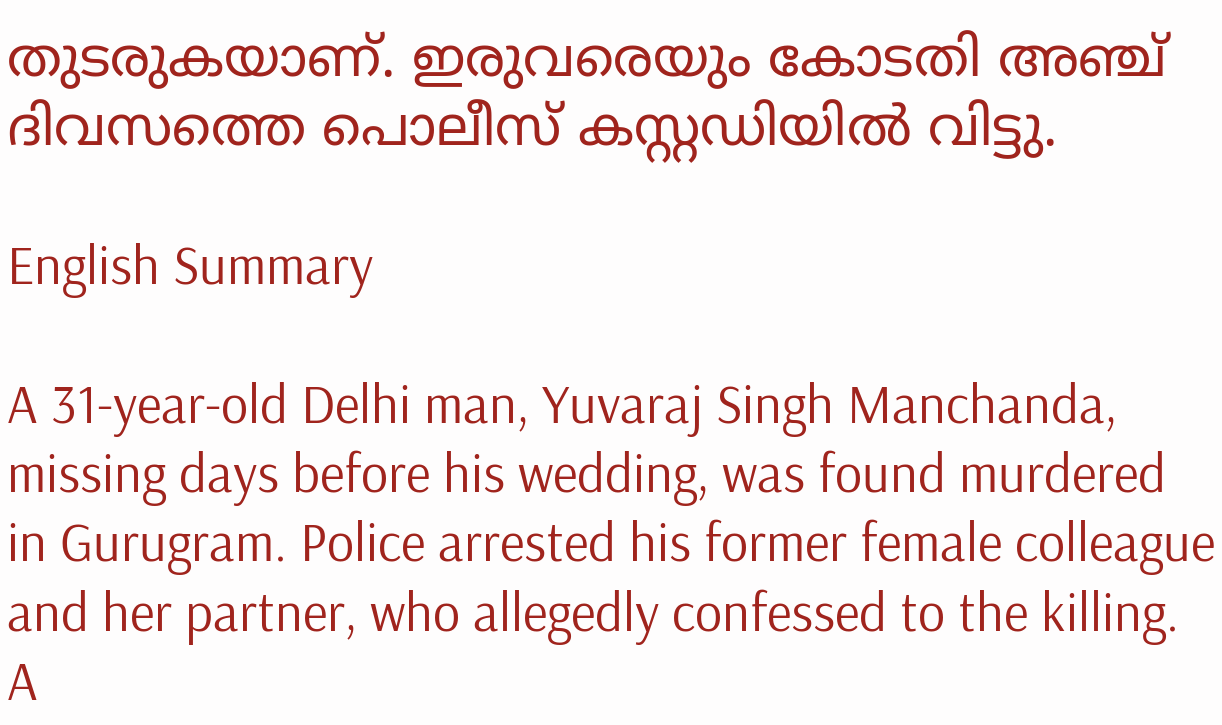തുടരുകയാണ്. ഇരുവരെയും കോടതി അഞ്ച് ദിവസത്തെ പൊലീസ് കസ്റ്റഡിയിൽ വിട്ടു.

English Summary

A 31-year-old Delhi man, Yuvaraj Singh Manchanda, missing days before his wedding, was found murdered in Gurugram. Police arrested his former female colleague and her partner, who allegedly confessed to the killing. A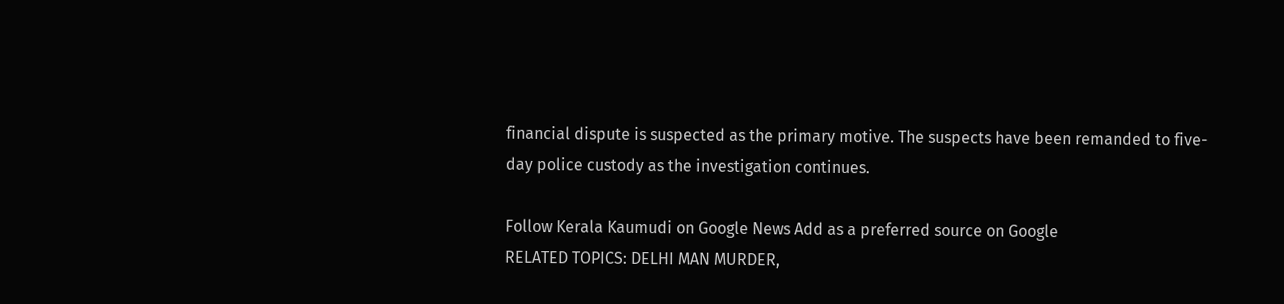financial dispute is suspected as the primary motive. The suspects have been remanded to five-day police custody as the investigation continues.

Follow Kerala Kaumudi on Google News Add as a preferred source on Google
RELATED TOPICS: DELHI MAN MURDER,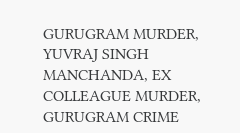GURUGRAM MURDER, YUVRAJ SINGH MANCHANDA, EX COLLEAGUE MURDER, GURUGRAM CRIME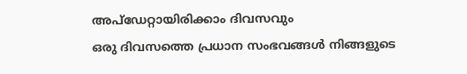അപ്ഡേറ്റായിരിക്കാം ദിവസവും
ഒരു ദിവസത്തെ പ്രധാന സംഭവങ്ങൾ നിങ്ങളുടെ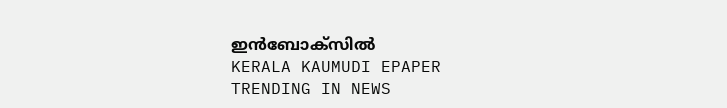ഇൻബോക്സിൽ
KERALA KAUMUDI EPAPER
TRENDING IN NEWS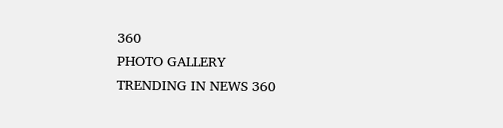360
PHOTO GALLERY
TRENDING IN NEWS 360